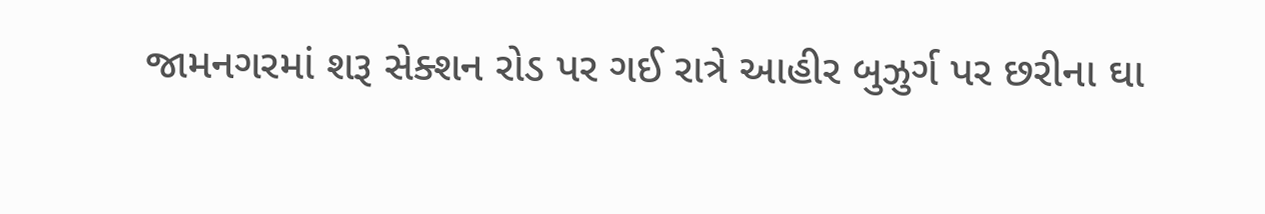જામનગરમાં શરૂ સેક્શન રોડ પર ગઈ રાત્રે આહીર બુઝુર્ગ પર છરીના ઘા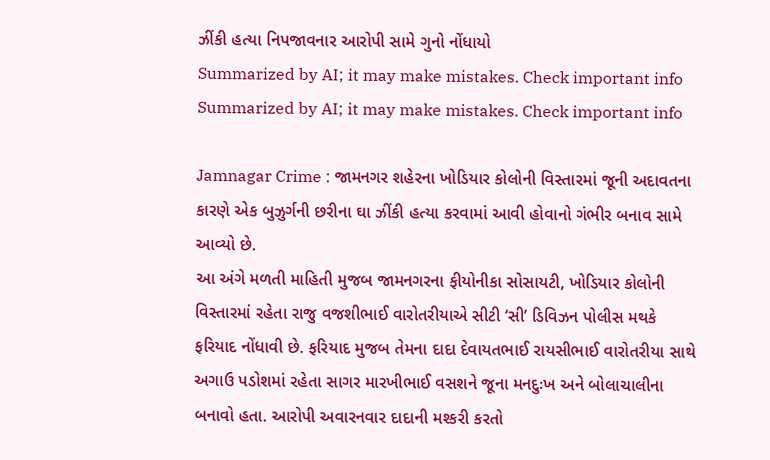ઝીંકી હત્યા નિપજાવનાર આરોપી સામે ગુનો નોંધાયો
Summarized by AI; it may make mistakes. Check important info
Summarized by AI; it may make mistakes. Check important info

Jamnagar Crime : જામનગર શહેરના ખોડિયાર કોલોની વિસ્તારમાં જૂની અદાવતના કારણે એક બુઝુર્ગની છરીના ઘા ઝીંકી હત્યા કરવામાં આવી હોવાનો ગંભીર બનાવ સામે આવ્યો છે.
આ અંગે મળતી માહિતી મુજબ જામનગરના ફીયોનીકા સોસાયટી, ખોડિયાર કોલોની વિસ્તારમાં રહેતા રાજુ વજશીભાઈ વારોતરીયાએ સીટી ‘સી’ ડિવિઝન પોલીસ મથકે ફરિયાદ નોંધાવી છે. ફરિયાદ મુજબ તેમના દાદા દેવાયતભાઈ રાયસીભાઈ વારોતરીયા સાથે અગાઉ પડોશમાં રહેતા સાગર મારખીભાઈ વસશને જૂના મનદુઃખ અને બોલાચાલીના બનાવો હતા. આરોપી અવારનવાર દાદાની મશ્કરી કરતો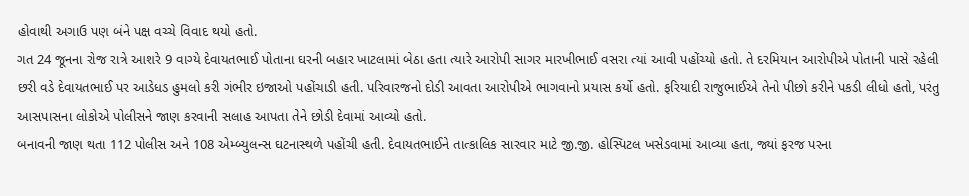હોવાથી અગાઉ પણ બંને પક્ષ વચ્ચે વિવાદ થયો હતો.
ગત 24 જૂનના રોજ રાત્રે આશરે 9 વાગ્યે દેવાયતભાઈ પોતાના ઘરની બહાર ખાટલામાં બેઠા હતા ત્યારે આરોપી સાગર મારખીભાઈ વસરા ત્યાં આવી પહોંચ્યો હતો. તે દરમિયાન આરોપીએ પોતાની પાસે રહેલી છરી વડે દેવાયતભાઈ પર આડેધડ હુમલો કરી ગંભીર ઇજાઓ પહોંચાડી હતી. પરિવારજનો દોડી આવતા આરોપીએ ભાગવાનો પ્રયાસ કર્યો હતો. ફરિયાદી રાજુભાઈએ તેનો પીછો કરીને પકડી લીધો હતો, પરંતુ આસપાસના લોકોએ પોલીસને જાણ કરવાની સલાહ આપતા તેને છોડી દેવામાં આવ્યો હતો.
બનાવની જાણ થતા 112 પોલીસ અને 108 એમ્બ્યુલન્સ ઘટનાસ્થળે પહોંચી હતી. દેવાયતભાઈને તાત્કાલિક સારવાર માટે જી.જી. હોસ્પિટલ ખસેડવામાં આવ્યા હતા, જ્યાં ફરજ પરના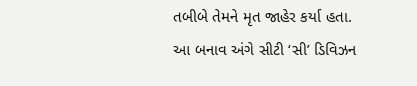તબીબે તેમને મૃત જાહેર કર્યા હતા.
આ બનાવ અંગે સીટી ‘સી’ ડિવિઝન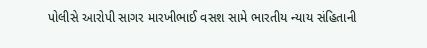પોલીસે આરોપી સાગર મારખીભાઈ વસશ સામે ભારતીય ન્યાય સંહિતાની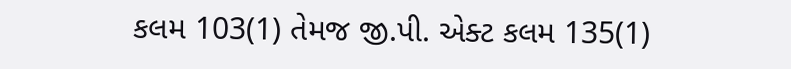કલમ 103(1) તેમજ જી.પી. એક્ટ કલમ 135(1)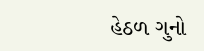હેઠળ ગુનો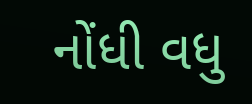નોંધી વધુ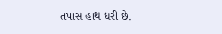તપાસ હાથ ધરી છે.